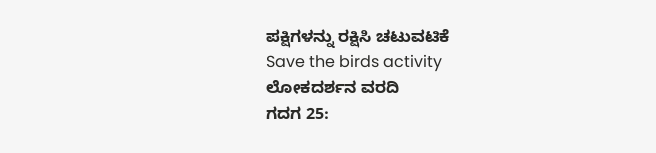ಪಕ್ಷಿಗಳನ್ನು ರಕ್ಷಿಸಿ ಚಟುವಟಿಕೆ
Save the birds activity
ಲೋಕದರ್ಶನ ವರದಿ
ಗದಗ 25: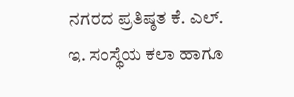ನಗರದ ಪ್ರತಿಷ್ಠತ ಕೆ. ಎಲ್. ಇ. ಸಂಸ್ಥೆಯ ಕಲಾ ಹಾಗೂ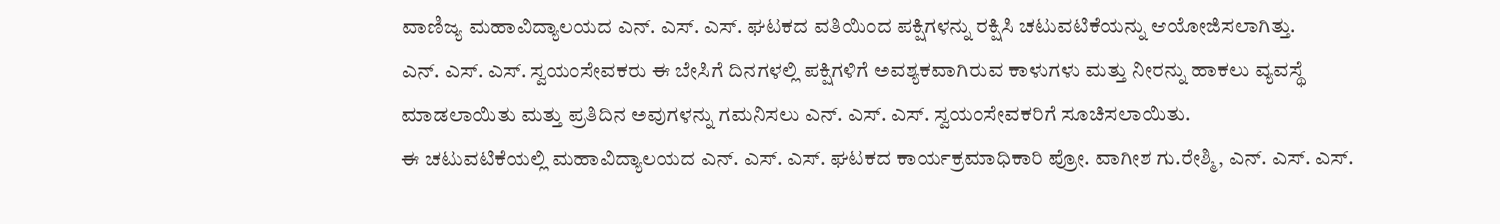ವಾಣಿಜ್ಯ ಮಹಾವಿದ್ಯಾಲಯದ ಎನ್. ಎಸ್. ಎಸ್. ಘಟಕದ ವತಿಯಿಂದ ಪಕ್ಷಿಗಳನ್ನು ರಕ್ಷಿಸಿ ಚಟುವಟಿಕೆಯನ್ನು ಆಯೋಜಿಸಲಾಗಿತ್ತು.
ಎನ್. ಎಸ್. ಎಸ್. ಸ್ವಯಂಸೇವಕರು ಈ ಬೇಸಿಗೆ ದಿನಗಳಲ್ಲಿ ಪಕ್ಷಿಗಳಿಗೆ ಅವಶ್ಯಕವಾಗಿರುವ ಕಾಳುಗಳು ಮತ್ತು ನೀರನ್ನು ಹಾಕಲು ವ್ಯವಸ್ಥೆ ಮಾಡಲಾಯಿತು ಮತ್ತು ಪ್ರತಿದಿನ ಅವುಗಳನ್ನು ಗಮನಿಸಲು ಎನ್. ಎಸ್. ಎಸ್. ಸ್ವಯಂಸೇವಕರಿಗೆ ಸೂಚಿಸಲಾಯಿತು.
ಈ ಚಟುವಟಿಕೆಯಲ್ಲಿ ಮಹಾವಿದ್ಯಾಲಯದ ಎನ್. ಎಸ್. ಎಸ್. ಘಟಕದ ಕಾರ್ಯಕ್ರಮಾಧಿಕಾರಿ ಪ್ರೋ. ವಾಗೀಶ ಗು.ರೇಶ್ಮಿ, ಎನ್. ಎಸ್. ಎಸ್.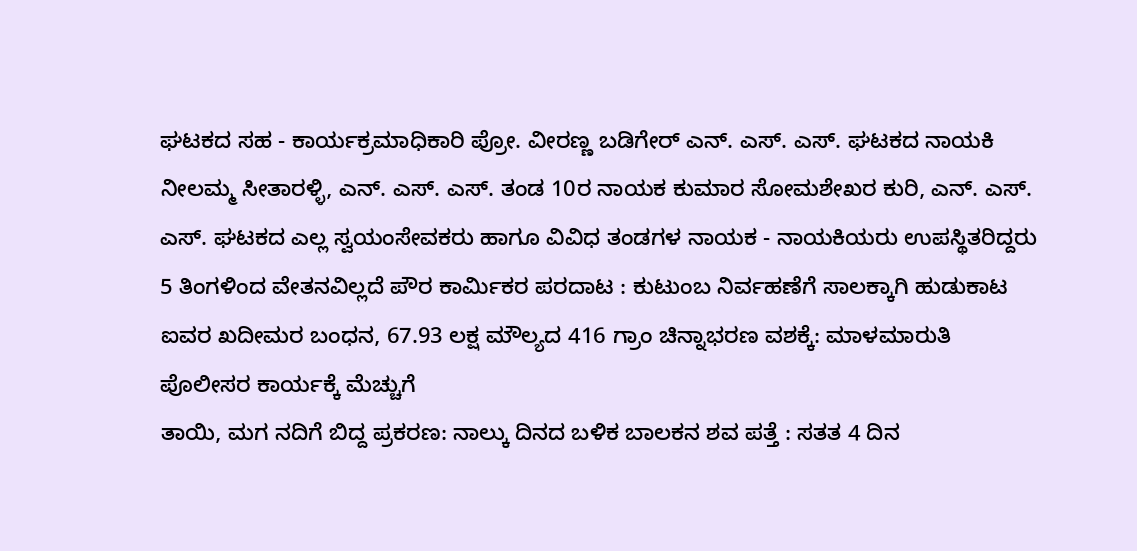ಘಟಕದ ಸಹ - ಕಾರ್ಯಕ್ರಮಾಧಿಕಾರಿ ಪ್ರೋ. ವೀರಣ್ಣ ಬಡಿಗೇರ್ ಎನ್. ಎಸ್. ಎಸ್. ಘಟಕದ ನಾಯಕಿ ನೀಲಮ್ಮ ಸೀತಾರಳ್ಳಿ, ಎನ್. ಎಸ್. ಎಸ್. ತಂಡ 10ರ ನಾಯಕ ಕುಮಾರ ಸೋಮಶೇಖರ ಕುರಿ, ಎನ್. ಎಸ್. ಎಸ್. ಘಟಕದ ಎಲ್ಲ ಸ್ವಯಂಸೇವಕರು ಹಾಗೂ ವಿವಿಧ ತಂಡಗಳ ನಾಯಕ - ನಾಯಕಿಯರು ಉಪಸ್ಥಿತರಿದ್ದರು
5 ತಿಂಗಳಿಂದ ವೇತನವಿಲ್ಲದೆ ಪೌರ ಕಾರ್ಮಿಕರ ಪರದಾಟ : ಕುಟುಂಬ ನಿರ್ವಹಣೆಗೆ ಸಾಲಕ್ಕಾಗಿ ಹುಡುಕಾಟ
ಐವರ ಖದೀಮರ ಬಂಧನ, 67.93 ಲಕ್ಷ ಮೌಲ್ಯದ 416 ಗ್ರಾಂ ಚಿನ್ನಾಭರಣ ವಶಕ್ಕೆ: ಮಾಳಮಾರುತಿ ಪೊಲೀಸರ ಕಾರ್ಯಕ್ಕೆ ಮೆಚ್ಚುಗೆ
ತಾಯಿ, ಮಗ ನದಿಗೆ ಬಿದ್ದ ಪ್ರಕರಣ: ನಾಲ್ಕು ದಿನದ ಬಳಿಕ ಬಾಲಕನ ಶವ ಪತ್ತೆ : ಸತತ 4 ದಿನ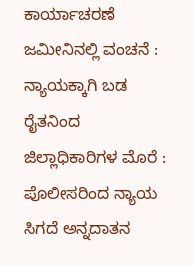ಕಾರ್ಯಾಚರಣೆ
ಜಮೀನಿನಲ್ಲಿ ವಂಚನೆ : ನ್ಯಾಯಕ್ಕಾಗಿ ಬಡ ರೈತನಿಂದ ಜಿಲ್ಲಾಧಿಕಾರಿಗಳ ಮೊರೆ : ಪೊಲೀಸರಿಂದ ನ್ಯಾಯ ಸಿಗದೆ ಅನ್ನದಾತನ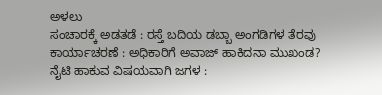ಅಳಲು
ಸಂಚಾರಕ್ಕೆ ಅಡತಡೆ : ರಸ್ತೆ ಬದಿಯ ಡಬ್ಬಾ ಅಂಗಡಿಗಳ ತೆರವು ಕಾರ್ಯಾಚರಣೆ : ಅಧಿಕಾರಿಗೆ ಅವಾಜ್ ಹಾಕಿದನಾ ಮುಖಂಡ?
ನೈಟಿ ಹಾಕುವ ವಿಷಯವಾಗಿ ಜಗಳ :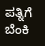ಪತ್ನಿಗೆ ಬೆಂಕಿ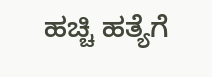ಹಚ್ಚಿ ಹತ್ಯೆಗೆ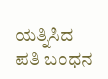ಯತ್ನಿಸಿದ ಪತಿ ಬಂಧನ